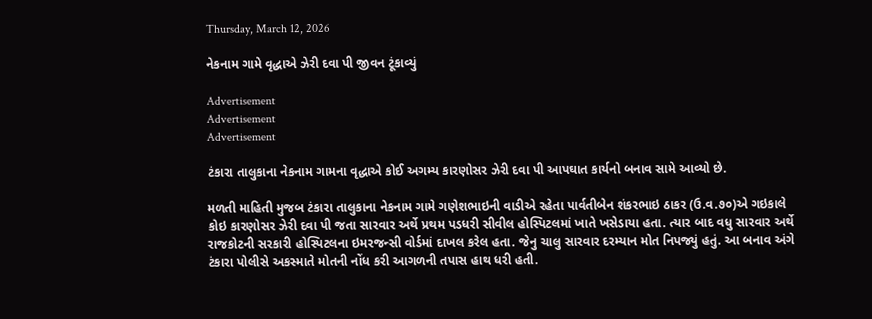Thursday, March 12, 2026

નેકનામ ગામે વૃદ્ધાએ ઝેરી દવા પી જીવન ટૂંકાવ્યું

Advertisement
Advertisement
Advertisement

ટંકારા તાલુકાના નેકનામ ગામના વૃદ્ધાએ કોઈ અગમ્ય કારણોસર ઝેરી દવા પી આપઘાત કાર્યનો બનાવ સામે આવ્યો છે.

મળતી માહિતી મુજબ ટંકારા તાલુકાના નેકનામ ગામે ગણેશભાઇની વાડીએ રહેતા પાર્વતીબેન શંકરભાઇ ઠાકર (ઉ.વ.૭૦)એ ગઇકાલે કોઇ કારણોસર ઝેરી દવા પી જતા સારવાર અર્થે પ્રથમ પડધરી સીવીલ હોસ્પિટલમાં ખાતે ખસેડાયા હતા. ત્યાર બાદ વધુ સારવાર અર્થે રાજકોટની સરકારી હોસ્પિટલના ઇમરજન્સી વોર્ડમાં દાખલ કરેલ હતા. જે‌નુ ચાલુ સારવાર દરમ્યાન મોત નિપજ્યું હતું. આ બનાવ અંગે ટંકારા પોલીસે અકસ્માતે મોતની નોંધ કરી આગળની તપાસ હાથ ધરી હતી.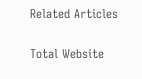Related Articles

Total Website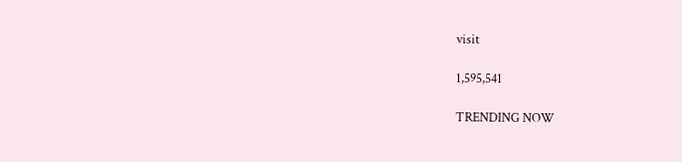visit

1,595,541

TRENDING NOW